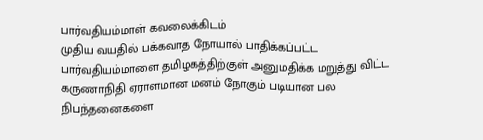பார்வதியம்மாள் கவலைக்கிடம்
முதிய வயதில் பக்கவாத நோயால் பாதிக்கப்பட்ட பார்வதியம்மாளை தமிழகத்திற்குள் அனுமதிக்க மறுத்து விட்ட கருணாநிதி ஏராளமான மனம் நோகும் படியான பல நிபந்தனைகளை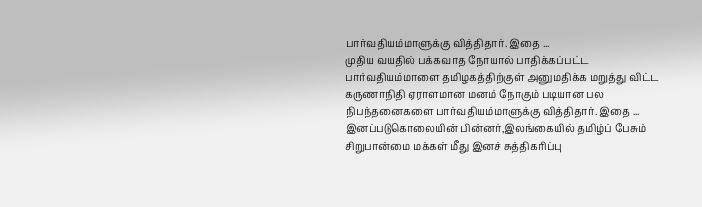பார்வதியம்மாளுக்கு வித்திதார். இதை ...
முதிய வயதில் பக்கவாத நோயால் பாதிக்கப்பட்ட பார்வதியம்மாளை தமிழகத்திற்குள் அனுமதிக்க மறுத்து விட்ட கருணாநிதி ஏராளமான மனம் நோகும் படியான பல நிபந்தனைகளை பார்வதியம்மாளுக்கு வித்திதார். இதை ...
இனப்படுகொலையின் பின்னர்,இலங்கையில் தமிழ்ப் பேசும் சிறுபான்மை மக்கள் மீது இனச் சுத்திகரிப்பு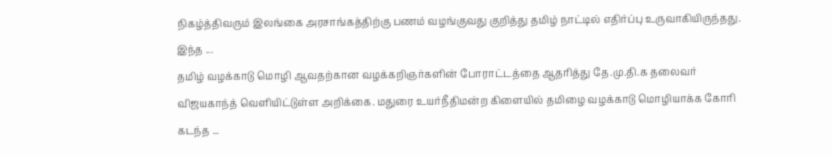நிகழ்த்திவரும் இலங்கை அரசாங்கத்திற்கு பணம் வழங்குவது குறித்து தமிழ் நாட்டில் எதிர்ப்பு உருவாகியிருந்தது. இந்த ...
தமிழ் வழக்காடு மொழி ஆவதற்கான வழக்கறிஞர்களின் போராட்டத்தை ஆதரித்து தே.மு.தி.க தலைவர் விஜயகாந்த் வெளியிட்டுள்ள அறிக்கை. மதுரை உயர்நீதிமன்ற கிளையில் தமிழை வழக்காடு மொழியாக்க கோரி கடந்த ...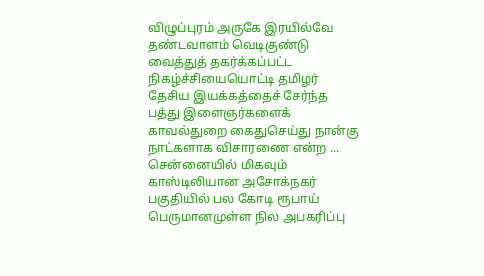விழுப்புரம் அருகே இரயில்வே தண்டவாளம் வெடிகுண்டு வைத்துத் தகர்க்கப்பட்ட நிகழ்ச்சியையொட்டி தமிழர் தேசிய இயக்கத்தைச் சேர்ந்த பத்து இளைஞர்களைக் காவல்துறை கைதுசெய்து நான்கு நாட்களாக விசாரணை என்ற ...
சென்னையில் மிகவும் காஸ்டிலியான அசோக்நகர் பகுதியில் பல கோடி ரூபாய் பெருமானமுள்ள நில அபகரிப்பு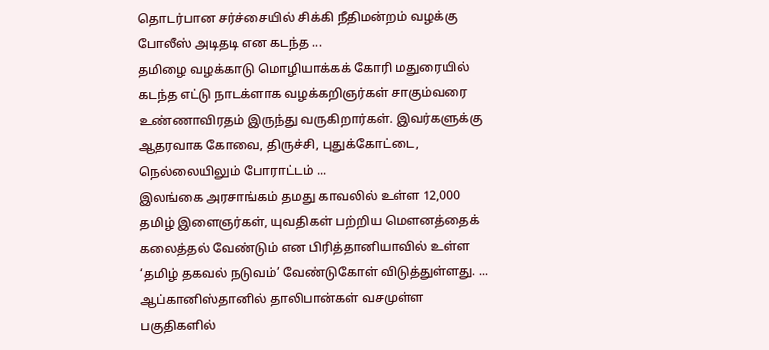தொடர்பான சர்ச்சையில் சிக்கி நீதிமன்றம் வழக்கு போலீஸ் அடிதடி என கடந்த ...
தமிழை வழக்காடு மொழியாக்கக் கோரி மதுரையில் கடந்த எட்டு நாடக்ளாக வழக்கறிஞர்கள் சாகும்வரை உண்ணாவிரதம் இருந்து வருகிறார்கள். இவர்களுக்கு ஆதரவாக கோவை, திருச்சி, புதுக்கோட்டை, நெல்லையிலும் போராட்டம் ...
இலங்கை அரசாங்கம் தமது காவலில் உள்ள 12,000 தமிழ் இளைஞர்கள், யுவதிகள் பற்றிய மௌனத்தைக் கலைத்தல் வேண்டும் என பிரித்தானியாவில் உள்ள ‘தமிழ் தகவல் நடுவம்’ வேண்டுகோள் விடுத்துள்ளது. ...
ஆப்கானிஸ்தானில் தாலிபான்கள் வசமுள்ள பகுதிகளில்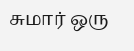சுமார் ஒரு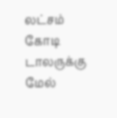லட்சம் கோடி டாலருக்கு மேல்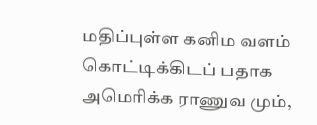மதிப்புள்ள கனிம வளம் கொட்டிக்கிடப் பதாக அமெரிக்க ராணுவ மும்,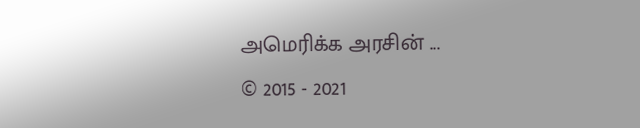அமெரிக்க அரசின் ...
© 2015 - 2021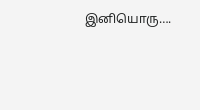இனியொரு….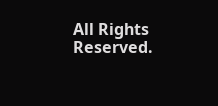All Rights Reserved.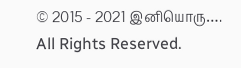© 2015 - 2021 இனியொரு…. All Rights Reserved.